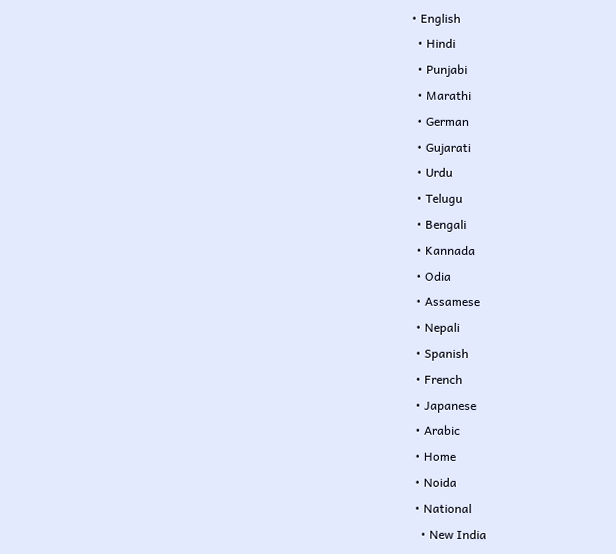• English
  • Hindi
  • Punjabi
  • Marathi
  • German
  • Gujarati
  • Urdu
  • Telugu
  • Bengali
  • Kannada
  • Odia
  • Assamese
  • Nepali
  • Spanish
  • French
  • Japanese
  • Arabic
  • Home
  • Noida
  • National
    • New India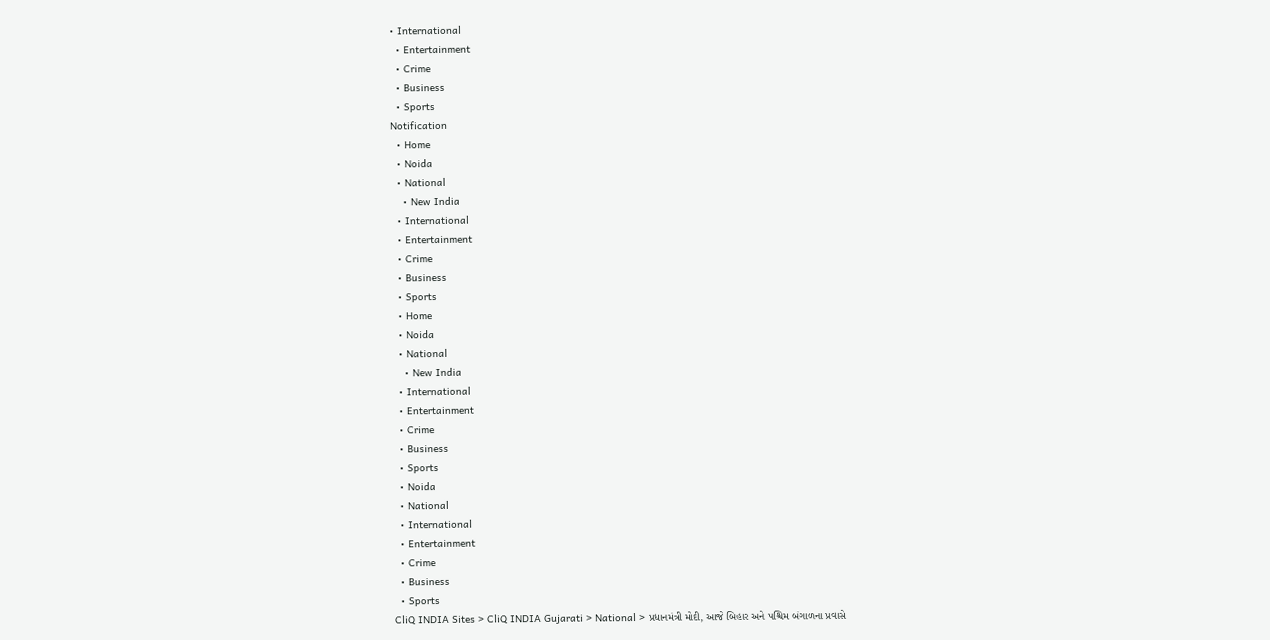• International
  • Entertainment
  • Crime
  • Business
  • Sports
Notification
  • Home
  • Noida
  • National
    • New India
  • International
  • Entertainment
  • Crime
  • Business
  • Sports
  • Home
  • Noida
  • National
    • New India
  • International
  • Entertainment
  • Crime
  • Business
  • Sports
  • Noida
  • National
  • International
  • Entertainment
  • Crime
  • Business
  • Sports
CliQ INDIA Sites > CliQ INDIA Gujarati > National > પ્રધાનમંત્રી મોદી, આજે બિહાર અને પશ્ચિમ બંગાળના પ્રવાસે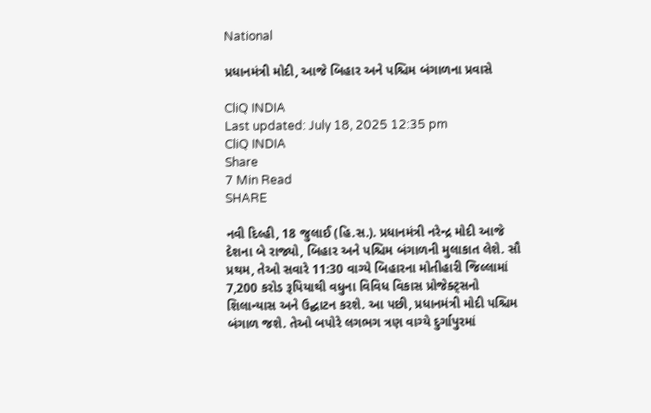National

પ્રધાનમંત્રી મોદી, આજે બિહાર અને પશ્ચિમ બંગાળના પ્રવાસે

CliQ INDIA
Last updated: July 18, 2025 12:35 pm
CliQ INDIA
Share
7 Min Read
SHARE

નવી દિલ્હી, 18 જુલાઈ (હિ.સ.). પ્રધાનમંત્રી નરેન્દ્ર મોદી આજે દેશના બે રાજ્યો, બિહાર અને પશ્ચિમ બંગાળની મુલાકાત લેશે. સૌ પ્રથમ, તેઓ સવારે 11:30 વાગ્યે બિહારના મોતીહારી જિલ્લામાં 7,200 કરોડ રૂપિયાથી વધુના વિવિધ વિકાસ પ્રોજેક્ટ્સનો શિલાન્યાસ અને ઉદ્ઘાટન કરશે. આ પછી, પ્રધાનમંત્રી મોદી પશ્ચિમ બંગાળ જશે. તેઓ બપોરે લગભગ ત્રણ વાગ્યે દુર્ગાપુરમાં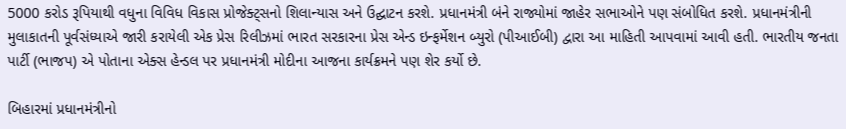5000 કરોડ રૂપિયાથી વધુના વિવિધ વિકાસ પ્રોજેક્ટ્સનો શિલાન્યાસ અને ઉદ્ઘાટન કરશે. પ્રધાનમંત્રી બંને રાજ્યોમાં જાહેર સભાઓને પણ સંબોધિત કરશે. પ્રધાનમંત્રીની મુલાકાતની પૂર્વસંધ્યાએ જારી કરાયેલી એક પ્રેસ રિલીઝમાં ભારત સરકારના પ્રેસ એન્ડ ઇન્ફર્મેશન બ્યુરો (પીઆઈબી) દ્વારા આ માહિતી આપવામાં આવી હતી. ભારતીય જનતા પાર્ટી (ભાજપ) એ પોતાના એક્સ હેન્ડલ પર પ્રધાનમંત્રી મોદીના આજના કાર્યક્રમને પણ શેર કર્યો છે.

બિહારમાં પ્રધાનમંત્રીનો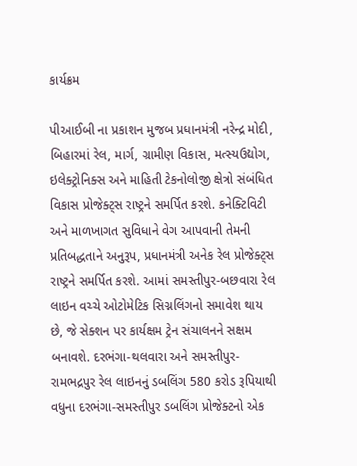કાર્યક્રમ

પીઆઈબી ના પ્રકાશન મુજબ પ્રધાનમંત્રી નરેન્દ્ર મોદી, બિહારમાં રેલ, માર્ગ, ગ્રામીણ વિકાસ, મત્સ્યઉદ્યોગ, ઇલેક્ટ્રોનિક્સ અને માહિતી ટેકનોલોજી ક્ષેત્રો સંબંધિત વિકાસ પ્રોજેક્ટ્સ રાષ્ટ્રને સમર્પિત કરશે. કનેક્ટિવિટી અને માળખાગત સુવિધાને વેગ આપવાની તેમની પ્રતિબદ્ધતાને અનુરૂપ, પ્રધાનમંત્રી અનેક રેલ પ્રોજેક્ટ્સ રાષ્ટ્રને સમર્પિત કરશે. આમાં સમસ્તીપુર-બછવારા રેલ લાઇન વચ્ચે ઓટોમેટિક સિગ્નલિંગનો સમાવેશ થાય છે, જે સેક્શન પર કાર્યક્ષમ ટ્રેન સંચાલનને સક્ષમ બનાવશે. દરભંગા-થલવારા અને સમસ્તીપુર-રામભદ્રપુર રેલ લાઇનનું ડબલિંગ 580 કરોડ રૂપિયાથી વધુના દરભંગા-સમસ્તીપુર ડબલિંગ પ્રોજેક્ટનો એક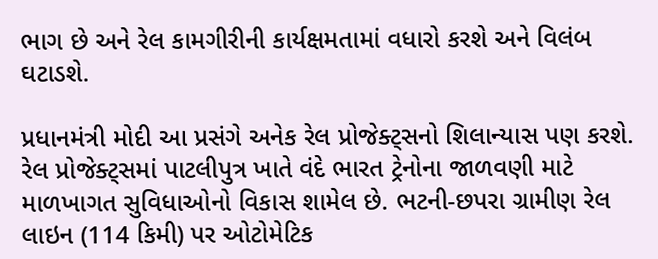ભાગ છે અને રેલ કામગીરીની કાર્યક્ષમતામાં વધારો કરશે અને વિલંબ ઘટાડશે.

પ્રધાનમંત્રી મોદી આ પ્રસંગે અનેક રેલ પ્રોજેક્ટ્સનો શિલાન્યાસ પણ કરશે. રેલ પ્રોજેક્ટ્સમાં પાટલીપુત્ર ખાતે વંદે ભારત ટ્રેનોના જાળવણી માટે માળખાગત સુવિધાઓનો વિકાસ શામેલ છે. ભટની-છપરા ગ્રામીણ રેલ લાઇન (114 કિમી) પર ઓટોમેટિક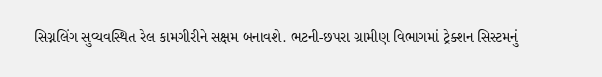સિગ્નલિંગ સુવ્યવસ્થિત રેલ કામગીરીને સક્ષમ બનાવશે. ભટની-છપરા ગ્રામીણ વિભાગમાં ટ્રેક્શન સિસ્ટમનું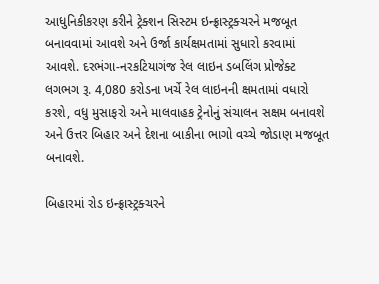આધુનિકીકરણ કરીને ટ્રેક્શન સિસ્ટમ ઇન્ફ્રાસ્ટ્રક્ચરને મજબૂત બનાવવામાં આવશે અને ઉર્જા કાર્યક્ષમતામાં સુધારો કરવામાં આવશે. દરભંગા-નરકટિયાગંજ રેલ લાઇન ડબલિંગ પ્રોજેક્ટ લગભગ રૂ. 4,080 કરોડના ખર્ચે રેલ લાઇનની ક્ષમતામાં વધારો કરશે, વધુ મુસાફરો અને માલવાહક ટ્રેનોનું સંચાલન સક્ષમ બનાવશે અને ઉત્તર બિહાર અને દેશના બાકીના ભાગો વચ્ચે જોડાણ મજબૂત બનાવશે.

બિહારમાં રોડ ઇન્ફ્રાસ્ટ્રક્ચરને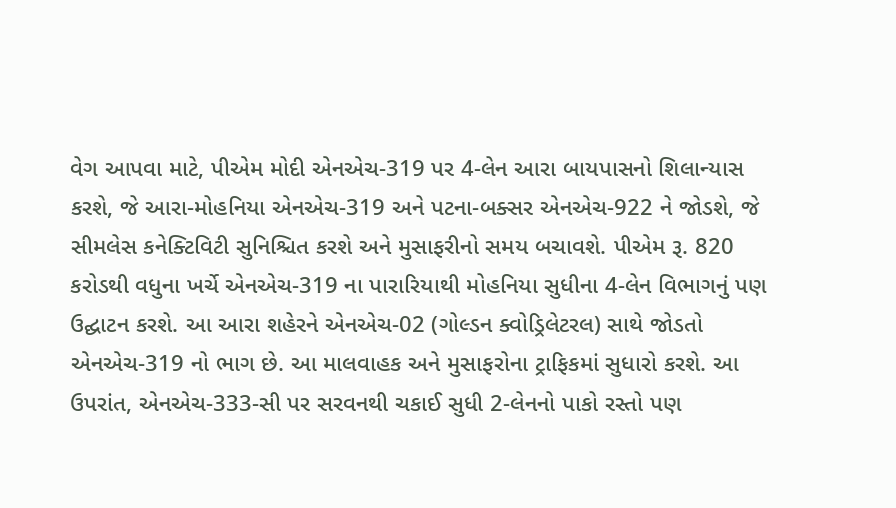વેગ આપવા માટે, પીએમ મોદી એનએચ-319 પર 4-લેન આરા બાયપાસનો શિલાન્યાસ કરશે, જે આરા-મોહનિયા એનએચ-319 અને પટના-બક્સર એનએચ-922 ને જોડશે, જે સીમલેસ કનેક્ટિવિટી સુનિશ્ચિત કરશે અને મુસાફરીનો સમય બચાવશે. પીએમ રૂ. 820 કરોડથી વધુના ખર્ચે એનએચ-319 ના પારારિયાથી મોહનિયા સુધીના 4-લેન વિભાગનું પણ ઉદ્ઘાટન કરશે. આ આરા શહેરને એનએચ-02 (ગોલ્ડન ક્વોડ્રિલેટરલ) સાથે જોડતો એનએચ-319 નો ભાગ છે. આ માલવાહક અને મુસાફરોના ટ્રાફિકમાં સુધારો કરશે. આ ઉપરાંત, એનએચ-333-સી પર સરવનથી ચકાઈ સુધી 2-લેનનો પાકો રસ્તો પણ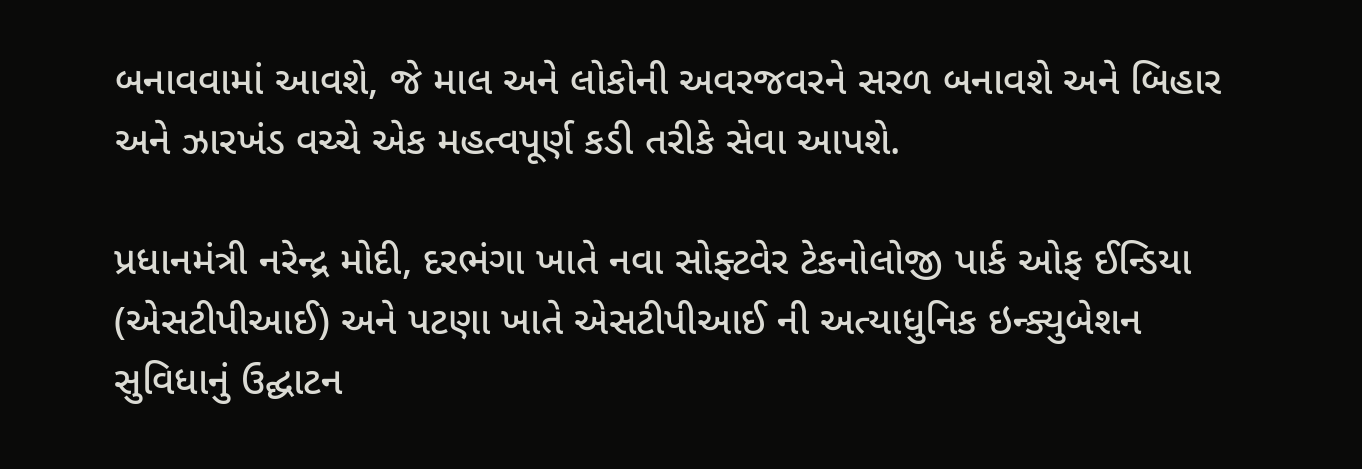બનાવવામાં આવશે, જે માલ અને લોકોની અવરજવરને સરળ બનાવશે અને બિહાર અને ઝારખંડ વચ્ચે એક મહત્વપૂર્ણ કડી તરીકે સેવા આપશે.

પ્રધાનમંત્રી નરેન્દ્ર મોદી, દરભંગા ખાતે નવા સોફ્ટવેર ટેકનોલોજી પાર્ક ઓફ ઈન્ડિયા (એસટીપીઆઈ) અને પટણા ખાતે એસટીપીઆઈ ની અત્યાધુનિક ઇન્ક્યુબેશન સુવિધાનું ઉદ્ઘાટન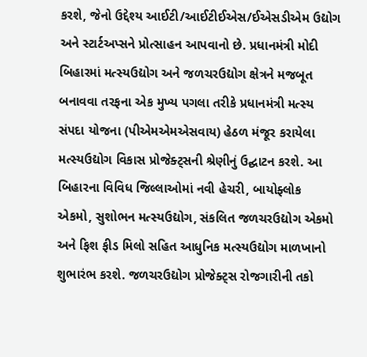કરશે, જેનો ઉદ્દેશ્ય આઈટી/આઈટીઈએસ/ઈએસડીએમ ઉદ્યોગ અને સ્ટાર્ટઅપ્સને પ્રોત્સાહન આપવાનો છે. પ્રધાનમંત્રી મોદી બિહારમાં મત્સ્યઉદ્યોગ અને જળચરઉદ્યોગ ક્ષેત્રને મજબૂત બનાવવા તરફના એક મુખ્ય પગલા તરીકે પ્રધાનમંત્રી મત્સ્ય સંપદા યોજના (પીએમએમએસવાય) હેઠળ મંજૂર કરાયેલા મત્સ્યઉદ્યોગ વિકાસ પ્રોજેક્ટ્સની શ્રેણીનું ઉદ્ઘાટન કરશે. આ બિહારના વિવિધ જિલ્લાઓમાં નવી હેચરી, બાયોફ્લોક એકમો, સુશોભન મત્સ્યઉદ્યોગ, સંકલિત જળચરઉદ્યોગ એકમો અને ફિશ ફીડ મિલો સહિત આધુનિક મત્સ્યઉદ્યોગ માળખાનો શુભારંભ કરશે. જળચરઉદ્યોગ પ્રોજેક્ટ્સ રોજગારીની તકો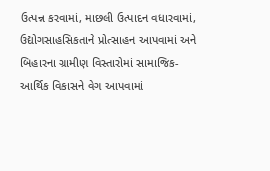ઉત્પન્ન કરવામાં, માછલી ઉત્પાદન વધારવામાં, ઉદ્યોગસાહસિકતાને પ્રોત્સાહન આપવામાં અને બિહારના ગ્રામીણ વિસ્તારોમાં સામાજિક-આર્થિક વિકાસને વેગ આપવામાં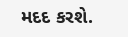મદદ કરશે.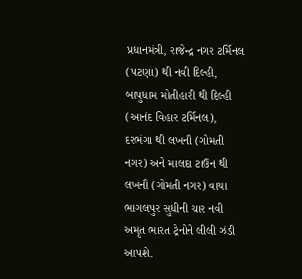પ્રધાનમંત્રી, રાજેન્દ્ર નગર ટર્મિનલ (પટણા) થી નવી દિલ્હી, બાપુધામ મોતીહારી થી દિલ્હી (આનંદ વિહાર ટર્મિનલ), દરભંગા થી લખનૌ (ગોમતી નગર) અને માલદા ટાઉન થી લખનૌ (ગોમતી નગર) વાયા ભાગલપુર સુધીની ચાર નવી અમૃત ભારત ટ્રેનોને લીલી ઝંડી આપશે.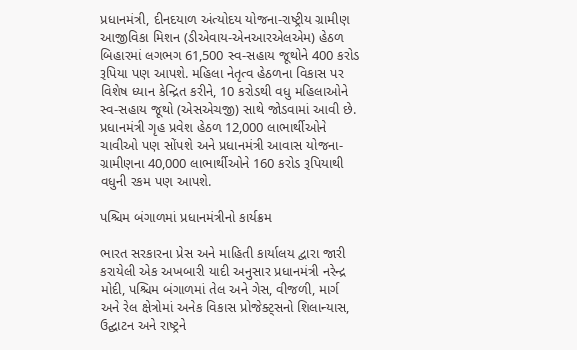પ્રધાનમંત્રી, દીનદયાળ અંત્યોદય યોજના-રાષ્ટ્રીય ગ્રામીણ આજીવિકા મિશન (ડીએવાય-એનઆરએલએમ) હેઠળ બિહારમાં લગભગ 61,500 સ્વ-સહાય જૂથોને 400 કરોડ રૂપિયા પણ આપશે. મહિલા નેતૃત્વ હેઠળના વિકાસ પર વિશેષ ધ્યાન કેન્દ્રિત કરીને, 10 કરોડથી વધુ મહિલાઓને સ્વ-સહાય જૂથો (એસએચજી) સાથે જોડવામાં આવી છે. પ્રધાનમંત્રી ગૃહ પ્રવેશ હેઠળ 12,000 લાભાર્થીઓને ચાવીઓ પણ સોંપશે અને પ્રધાનમંત્રી આવાસ યોજના-ગ્રામીણના 40,000 લાભાર્થીઓને 160 કરોડ રૂપિયાથી વધુની રકમ પણ આપશે.

પશ્ચિમ બંગાળમાં પ્રધાનમંત્રીનો કાર્યક્રમ

ભારત સરકારના પ્રેસ અને માહિતી કાર્યાલય દ્વારા જારી કરાયેલી એક અખબારી યાદી અનુસાર પ્રધાનમંત્રી નરેન્દ્ર મોદી, પશ્ચિમ બંગાળમાં તેલ અને ગેસ, વીજળી, માર્ગ અને રેલ ક્ષેત્રોમાં અનેક વિકાસ પ્રોજેક્ટ્સનો શિલાન્યાસ, ઉદ્ઘાટન અને રાષ્ટ્રને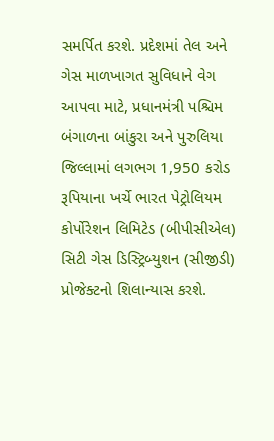સમર્પિત કરશે. પ્રદેશમાં તેલ અને ગેસ માળખાગત સુવિધાને વેગ આપવા માટે, પ્રધાનમંત્રી પશ્ચિમ બંગાળના બાંકુરા અને પુરુલિયા જિલ્લામાં લગભગ 1,950 કરોડ રૂપિયાના ખર્ચે ભારત પેટ્રોલિયમ કોર્પોરેશન લિમિટેડ (બીપીસીએલ) સિટી ગેસ ડિસ્ટ્રિબ્યુશન (સીજીડી) પ્રોજેક્ટનો શિલાન્યાસ કરશે.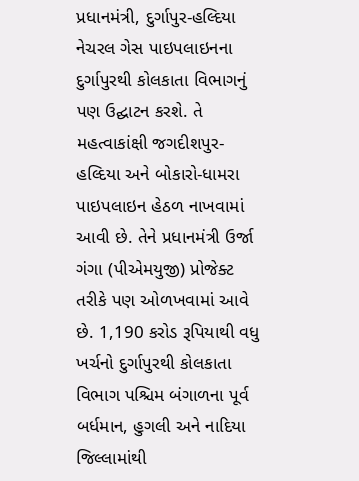પ્રધાનમંત્રી, દુર્ગાપુર-હલ્દિયા નેચરલ ગેસ પાઇપલાઇનના દુર્ગાપુરથી કોલકાતા વિભાગનું પણ ઉદ્ઘાટન કરશે. તે મહત્વાકાંક્ષી જગદીશપુર-હલ્દિયા અને બોકારો-ધામરા પાઇપલાઇન હેઠળ નાખવામાં આવી છે. તેને પ્રધાનમંત્રી ઉર્જા ગંગા (પીએમયુજી) પ્રોજેક્ટ તરીકે પણ ઓળખવામાં આવે છે. 1,190 કરોડ રૂપિયાથી વધુ ખર્ચનો દુર્ગાપુરથી કોલકાતા વિભાગ પશ્ચિમ બંગાળના પૂર્વ બર્ધમાન, હુગલી અને નાદિયા જિલ્લામાંથી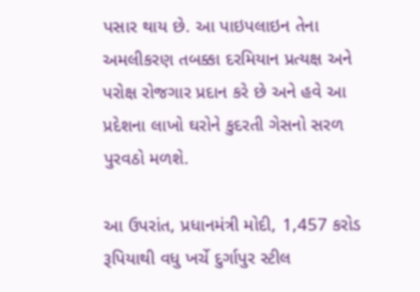પસાર થાય છે. આ પાઇપલાઇન તેના અમલીકરણ તબક્કા દરમિયાન પ્રત્યક્ષ અને પરોક્ષ રોજગાર પ્રદાન કરે છે અને હવે આ પ્રદેશના લાખો ઘરોને કુદરતી ગેસનો સરળ પુરવઠો મળશે.

આ ઉપરાંત, પ્રધાનમંત્રી મોદી, 1,457 કરોડ રૂપિયાથી વધુ ખર્ચે દુર્ગાપુર સ્ટીલ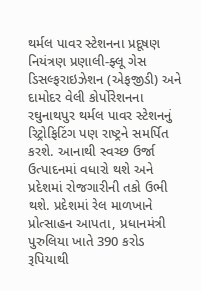થર્મલ પાવર સ્ટેશનના પ્રદૂષણ નિયંત્રણ પ્રણાલી-ફ્લૂ ગેસ ડિસલ્ફરાઇઝેશન (એફજીડી) અને દામોદર વેલી કોર્પોરેશનના રઘુનાથપુર થર્મલ પાવર સ્ટેશનનું રિટ્રોફિટિંગ પણ રાષ્ટ્રને સમર્પિત કરશે. આનાથી સ્વચ્છ ઉર્જા ઉત્પાદનમાં વધારો થશે અને પ્રદેશમાં રોજગારીની તકો ઉભી થશે. પ્રદેશમાં રેલ માળખાને પ્રોત્સાહન આપતા, પ્રધાનમંત્રી પુરુલિયા ખાતે 390 કરોડ રૂપિયાથી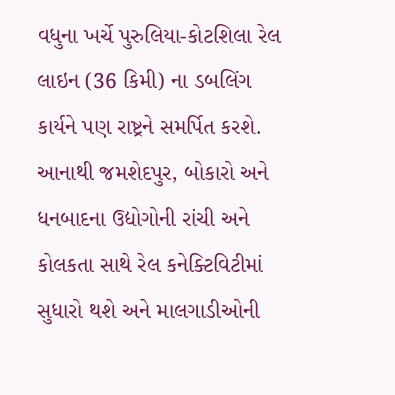વધુના ખર્ચે પુરુલિયા-કોટશિલા રેલ લાઇન (36 કિમી) ના ડબલિંગ કાર્યને પણ રાષ્ટ્રને સમર્પિત કરશે. આનાથી જમશેદપુર, બોકારો અને ધનબાદના ઉદ્યોગોની રાંચી અને કોલકતા સાથે રેલ કનેક્ટિવિટીમાં સુધારો થશે અને માલગાડીઓની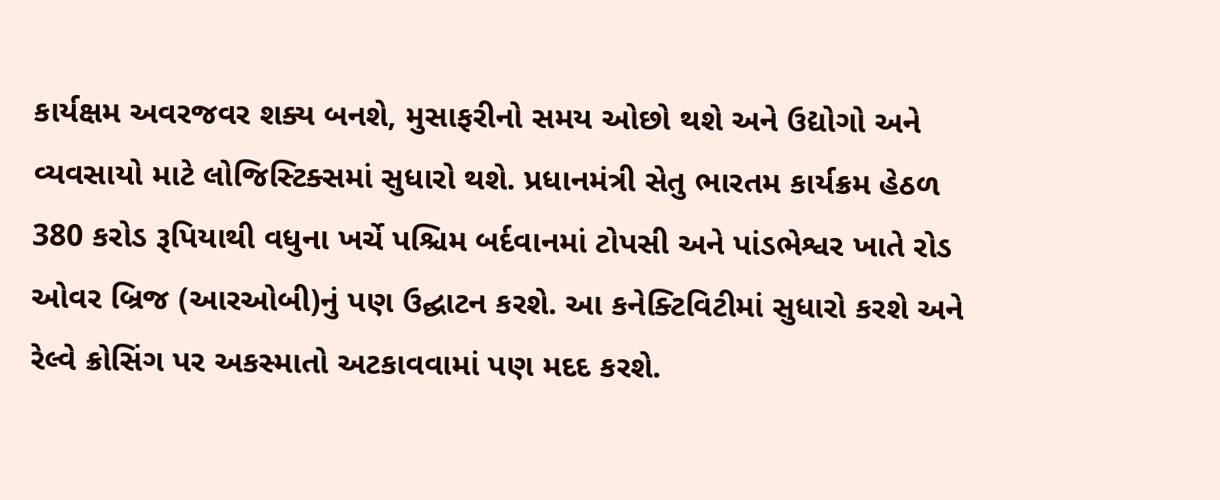કાર્યક્ષમ અવરજવર શક્ય બનશે, મુસાફરીનો સમય ઓછો થશે અને ઉદ્યોગો અને વ્યવસાયો માટે લોજિસ્ટિક્સમાં સુધારો થશે. પ્રધાનમંત્રી સેતુ ભારતમ કાર્યક્રમ હેઠળ 380 કરોડ રૂપિયાથી વધુના ખર્ચે પશ્ચિમ બર્દવાનમાં ટોપસી અને પાંડભેશ્વર ખાતે રોડ ઓવર બ્રિજ (આરઓબી)નું પણ ઉદ્ઘાટન કરશે. આ કનેક્ટિવિટીમાં સુધારો કરશે અને રેલ્વે ક્રોસિંગ પર અકસ્માતો અટકાવવામાં પણ મદદ કરશે.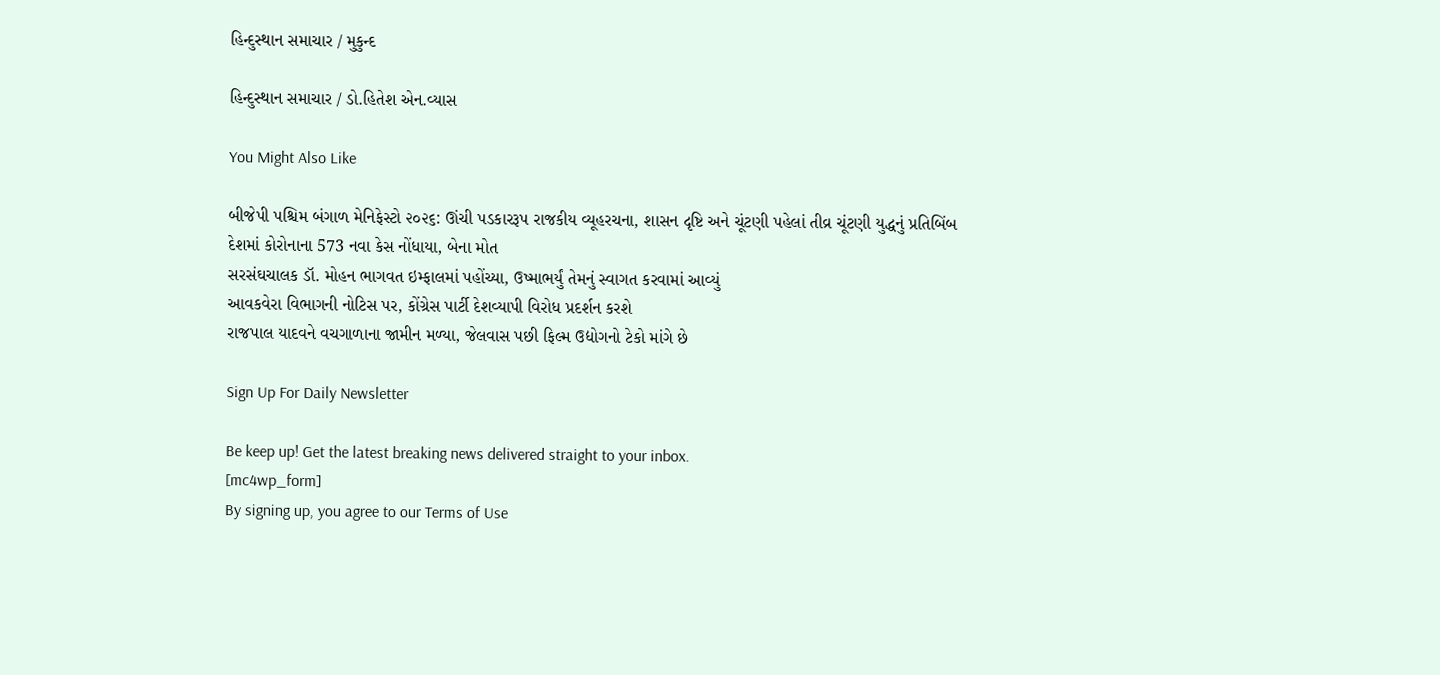હિન્દુસ્થાન સમાચાર / મુકુન્દ

હિન્દુસ્થાન સમાચાર / ડો.હિતેશ એન.વ્યાસ

You Might Also Like

બીજેપી પશ્ચિમ બંગાળ મેનિફેસ્ટો ૨૦૨૬: ઊંચી પડકારરૂપ રાજકીય વ્યૂહરચના, શાસન દૃષ્ટિ અને ચૂંટણી પહેલાં તીવ્ર ચૂંટણી યુદ્ધનું પ્રતિબિંબ
દેશમાં કોરોનાના 573 નવા કેસ નોંધાયા, બેના મોત
સરસંઘચાલક ડૉ. મોહન ભાગવત ઇમ્ફાલમાં પહોંચ્યા, ઉષ્માભર્યું તેમનું સ્વાગત કરવામાં આવ્યું
આવકવેરા વિભાગની નોટિસ પર, કોંગ્રેસ પાર્ટી દેશવ્યાપી વિરોધ પ્રદર્શન કરશે
રાજપાલ યાદવને વચગાળાના જામીન મળ્યા, જેલવાસ પછી ફિલ્મ ઉદ્યોગનો ટેકો માંગે છે

Sign Up For Daily Newsletter

Be keep up! Get the latest breaking news delivered straight to your inbox.
[mc4wp_form]
By signing up, you agree to our Terms of Use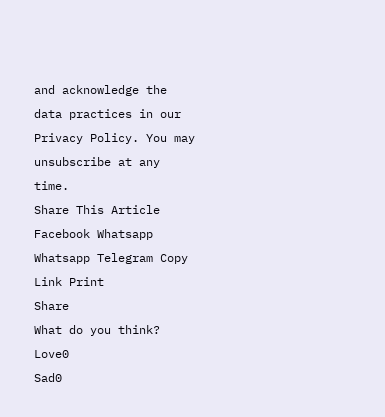and acknowledge the data practices in our Privacy Policy. You may unsubscribe at any time.
Share This Article
Facebook Whatsapp Whatsapp Telegram Copy Link Print
Share
What do you think?
Love0
Sad0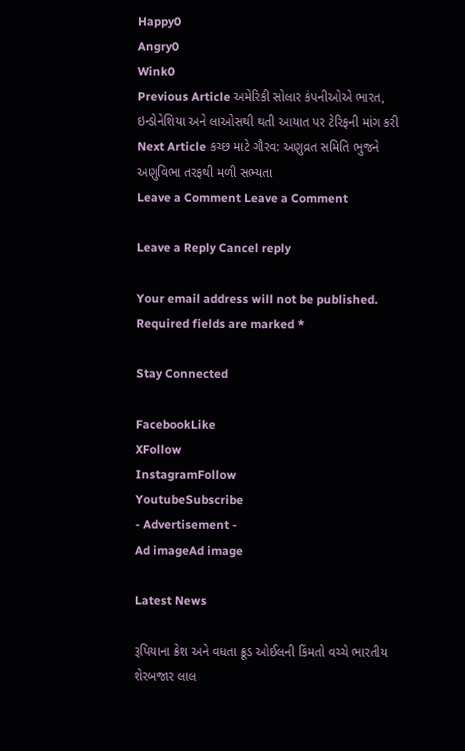Happy0
Angry0
Wink0
Previous Article અમેરિકી સોલાર કંપનીઓએ ભારત, ઇન્ડોનેશિયા અને લાઓસથી થતી આયાત પર ટેરિફની માંગ કરી
Next Article કચ્છ માટે ગૌરવ: અણુવ્રત સમિતિ ભુજને અણુવિભા તરફથી મળી સભ્યતા
Leave a Comment Leave a Comment

Leave a Reply Cancel reply

Your email address will not be published. Required fields are marked *

Stay Connected

FacebookLike
XFollow
InstagramFollow
YoutubeSubscribe
- Advertisement -
Ad imageAd image

Latest News

રૂપિયાના ક્રેશ અને વધતા ક્રૂડ ઓઈલની કિંમતો વચ્ચે ભારતીય શેરબજાર લાલ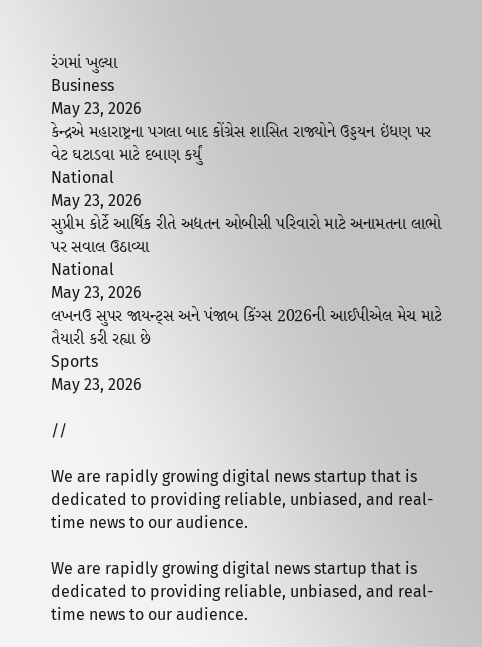રંગમાં ખુલ્યા
Business
May 23, 2026
કેન્દ્રએ મહારાષ્ટ્રના પગલા બાદ કોંગ્રેસ શાસિત રાજ્યોને ઉડ્ડયન ઇંધણ પર વેટ ઘટાડવા માટે દબાણ કર્યું
National
May 23, 2026
સુપ્રીમ કોર્ટે આર્થિક રીતે અદ્યતન ઓબીસી પરિવારો માટે અનામતના લાભો પર સવાલ ઉઠાવ્યા
National
May 23, 2026
લખનઉ સુપર જાયન્ટ્સ અને પંજાબ કિંગ્સ 2026ની આઈપીએલ મેચ માટે તૈયારી કરી રહ્યા છે
Sports
May 23, 2026

//

We are rapidly growing digital news startup that is dedicated to providing reliable, unbiased, and real-time news to our audience.

We are rapidly growing digital news startup that is dedicated to providing reliable, unbiased, and real-time news to our audience.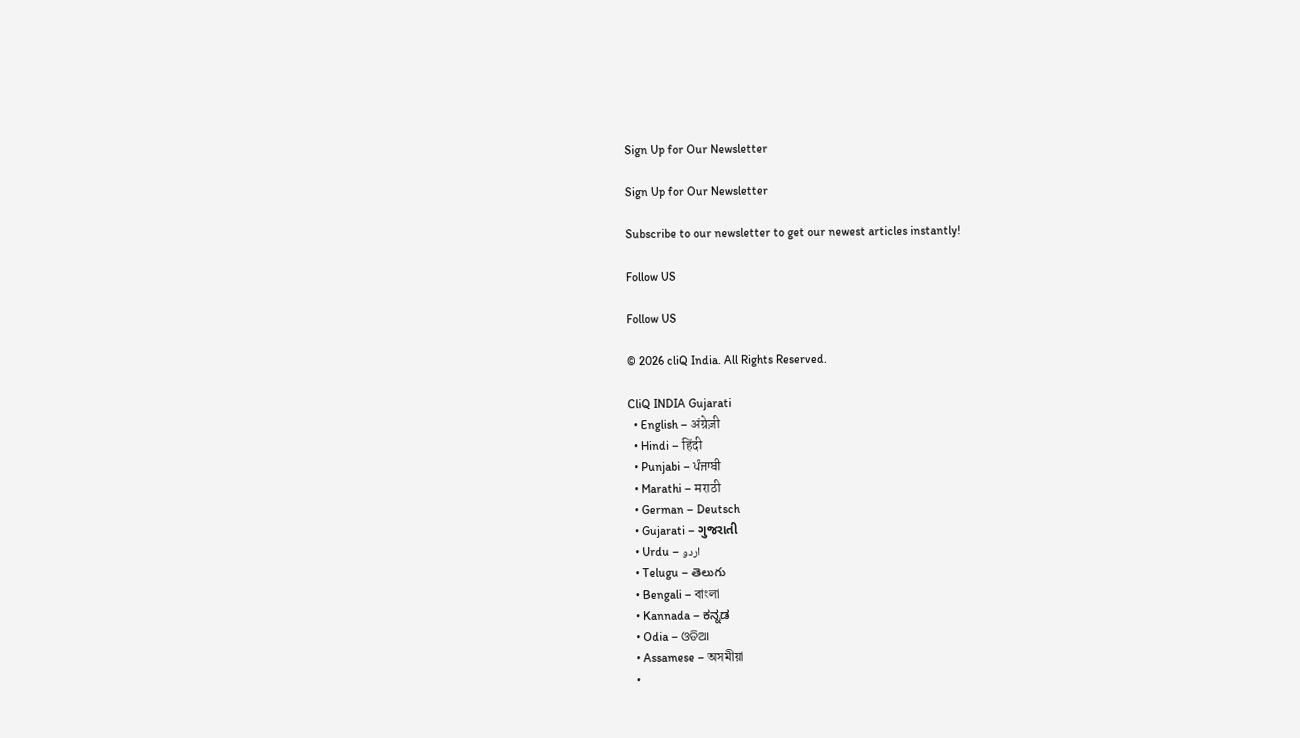Sign Up for Our Newsletter

Sign Up for Our Newsletter

Subscribe to our newsletter to get our newest articles instantly!

Follow US

Follow US

© 2026 cliQ India. All Rights Reserved.

CliQ INDIA Gujarati
  • English – अंग्रेज़ी
  • Hindi – हिंदी
  • Punjabi – ਪੰਜਾਬੀ
  • Marathi – मराठी
  • German – Deutsch
  • Gujarati – ગુજરાતી
  • Urdu – اردو
  • Telugu – తెలుగు
  • Bengali – বাংলা
  • Kannada – ಕನ್ನಡ
  • Odia – ଓଡିଆ
  • Assamese – অসমীয়া
  •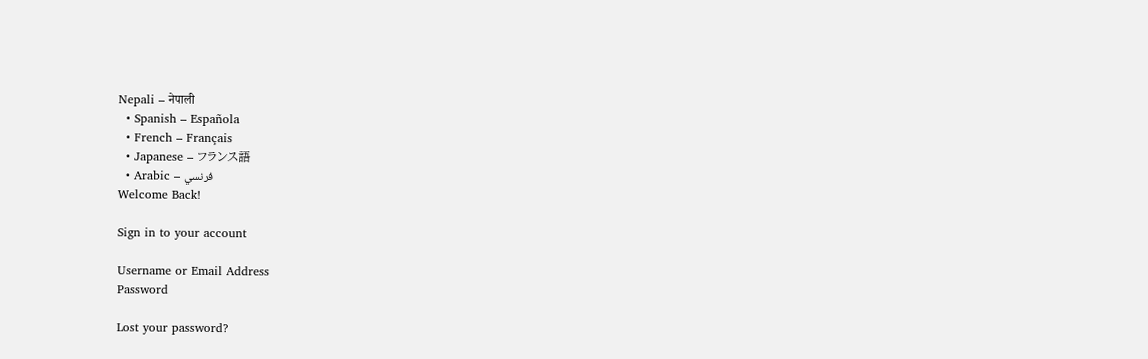Nepali – नेपाली
  • Spanish – Española
  • French – Français
  • Japanese – フランス語
  • Arabic – فرنسي
Welcome Back!

Sign in to your account

Username or Email Address
Password

Lost your password?